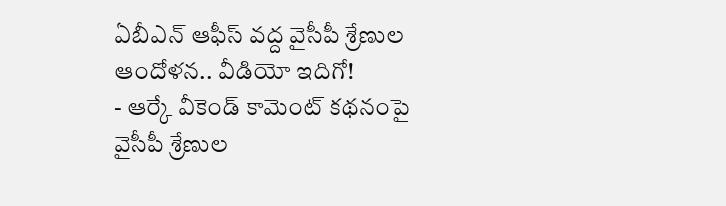ఏబీఎన్ ఆఫీస్ వద్ద వైసీపీ శ్రేణుల ఆందోళన.. వీడియో ఇదిగో!
- ఆర్కే వీకెండ్ కామెంట్ కథనంపై వైసీపీ శ్రేణుల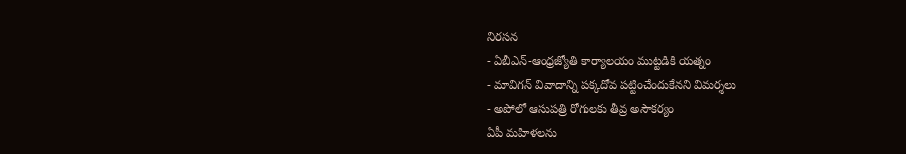నిరసన
- ఏబీఎన్-ఆంధ్రజ్యోతి కార్యాలయం ముట్టడికి యత్నం
- మావిగన్ వివాదాన్ని పక్కదోవ పట్టించేందుకేనని విమర్శలు
- అపోలో ఆసుపత్రి రోగులకు తీవ్ర అసౌకర్యం
ఏపీ మహిళలను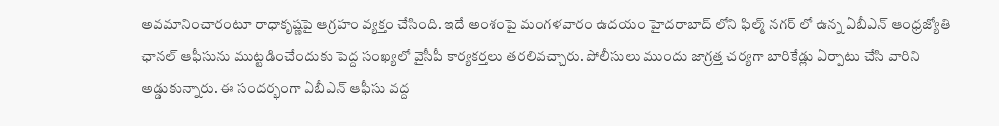అవమానించారంటూ రాధాకృష్ణపై ఆగ్రహం వ్యక్తం చేసింది. ఇదే అంశంపై మంగళవారం ఉదయం హైదరాబాద్ లోని ఫిల్మ్ నగర్ లో ఉన్న ఏబీఎన్ ఆంధ్రజ్యోతి ఛానల్ ఆఫీసును ముట్టడించేందుకు పెద్ద సంఖ్యలో వైసీపీ కార్యకర్తలు తరలివచ్చారు. పోలీసులు ముందు జాగ్రత్త చర్యగా బారికేడ్లు ఏర్పాటు చేసి వారిని అడ్డుకున్నారు. ఈ సందర్భంగా ఏబీఎన్ ఆఫీసు వద్ద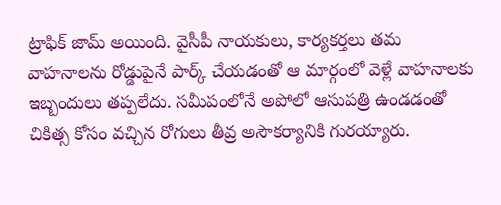ట్రాఫిక్ జామ్ అయింది. వైసీపీ నాయకులు, కార్యకర్తలు తమ వాహనాలను రోడ్డుపైనే పార్క్ చేయడంతో ఆ మార్గంలో వెళ్లే వాహనాలకు ఇబ్బందులు తప్పలేదు. సమీపంలోనే అపోలో ఆసుపత్రి ఉండడంతో చికిత్స కోసం వచ్చిన రోగులు తీవ్ర అసౌకర్యానికి గురయ్యారు.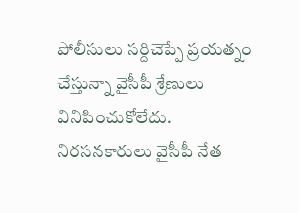పోలీసులు సర్దిచెప్పే ప్రయత్నం చేస్తున్నా వైసీపీ శ్రేణులు వినిపించుకోలేదు. నిరసనకారులు వైసీపీ నేత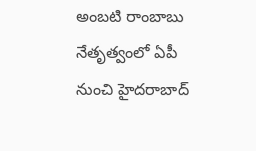అంబటి రాంబాబు నేతృత్వంలో ఏపీ నుంచి హైదరాబాద్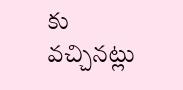కు వచ్చినట్లు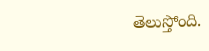తెలుస్తోంది.